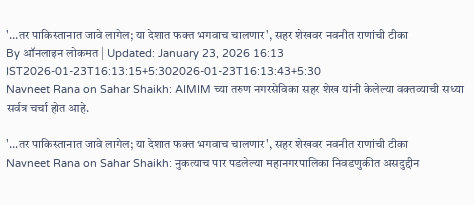'...तर पाकिस्तानात जावे लागेल; या देशात फक्त भगवाच चालणार', सहर शेखवर नवनीत राणांची टीका
By ऑनलाइन लोकमत | Updated: January 23, 2026 16:13 IST2026-01-23T16:13:15+5:302026-01-23T16:13:43+5:30
Navneet Rana on Sahar Shaikh: AIMIM च्या तरुण नगरसेविका सहर शेख यांनी केलेल्या वक्तव्याची सध्या सर्वत्र चर्चा होत आहे.

'...तर पाकिस्तानात जावे लागेल; या देशात फक्त भगवाच चालणार', सहर शेखवर नवनीत राणांची टीका
Navneet Rana on Sahar Shaikh: नुकत्याच पार पडलेल्या महानगरपालिका निवडणुकीत असदुद्दीन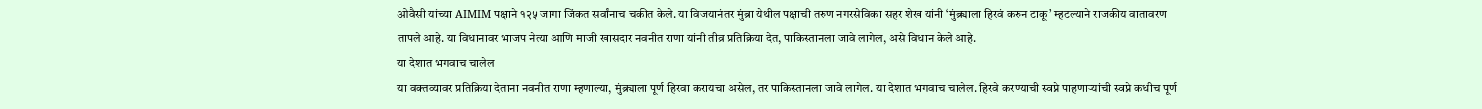ओवैसी यांच्या AIMIM पक्षाने १२५ जागा जिंकत सर्वांनाच चकीत केले. या विजयानंतर मुंब्रा येथील पक्षाची तरुण नगरसेविका सहर शेख यांनी ‘मुंब्र्याला हिरवं करुन टाकू’ म्हटल्याने राजकीय वातावरण तापले आहे. या विधानावर भाजप नेत्या आणि माजी खासदार नवनीत राणा यांनी तीव्र प्रतिक्रिया देत, पाकिस्तानला जावे लागेल, असे विधान केले आहे.
या देशात भगवाच चालेल
या वक्तव्यावर प्रतिक्रिया देताना नवनीत राणा म्हणाल्या, मुंब्र्याला पूर्ण हिरवा करायचा असेल, तर पाकिस्तानला जावे लागेल. या देशात भगवाच चालेल. हिरवे करण्याची स्वप्ने पाहणाऱ्यांची स्वप्ने कधीच पूर्ण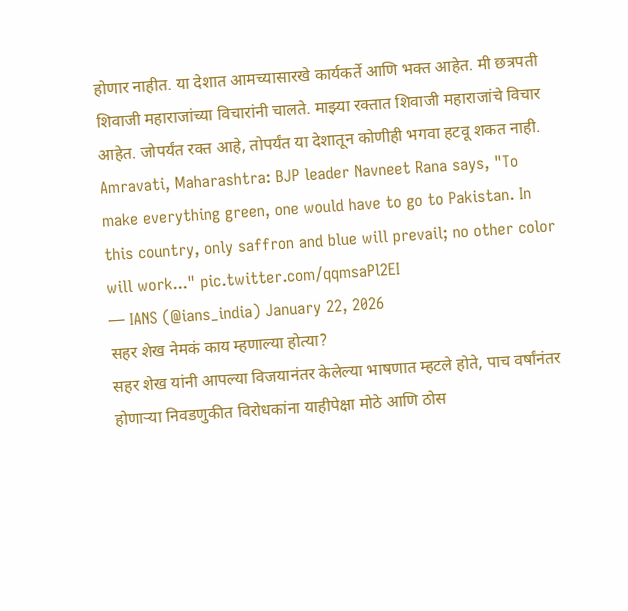होणार नाहीत. या देशात आमच्यासारखे कार्यकर्ते आणि भक्त आहेत. मी छत्रपती शिवाजी महाराजांच्या विचारांनी चालते. माझ्या रक्तात शिवाजी महाराजांचे विचार आहेत. जोपर्यंत रक्त आहे, तोपर्यंत या देशातून कोणीही भगवा हटवू शकत नाही.
Amravati, Maharashtra: BJP leader Navneet Rana says, "To make everything green, one would have to go to Pakistan. In this country, only saffron and blue will prevail; no other color will work..." pic.twitter.com/qqmsaPl2EI
— IANS (@ians_india) January 22, 2026
सहर शेख नेमकं काय म्हणाल्या होत्या?
सहर शेख यांनी आपल्या विजयानंतर केलेल्या भाषणात म्हटले होते, पाच वर्षांनंतर होणाऱ्या निवडणुकीत विरोधकांना याहीपेक्षा मोठे आणि ठोस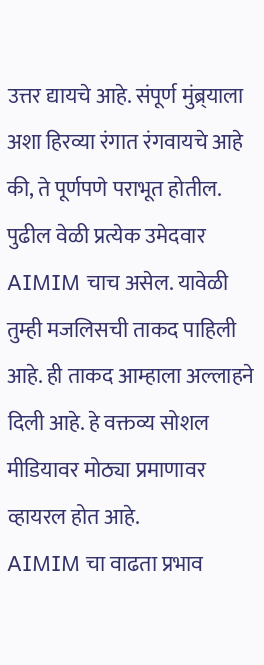उत्तर द्यायचे आहे. संपूर्ण मुंब्र्याला अशा हिरव्या रंगात रंगवायचे आहे की, ते पूर्णपणे पराभूत होतील. पुढील वेळी प्रत्येक उमेदवार AIMIM चाच असेल. यावेळी तुम्ही मजलिसची ताकद पाहिली आहे. ही ताकद आम्हाला अल्लाहने दिली आहे. हे वक्तव्य सोशल मीडियावर मोठ्या प्रमाणावर व्हायरल होत आहे.
AIMIM चा वाढता प्रभाव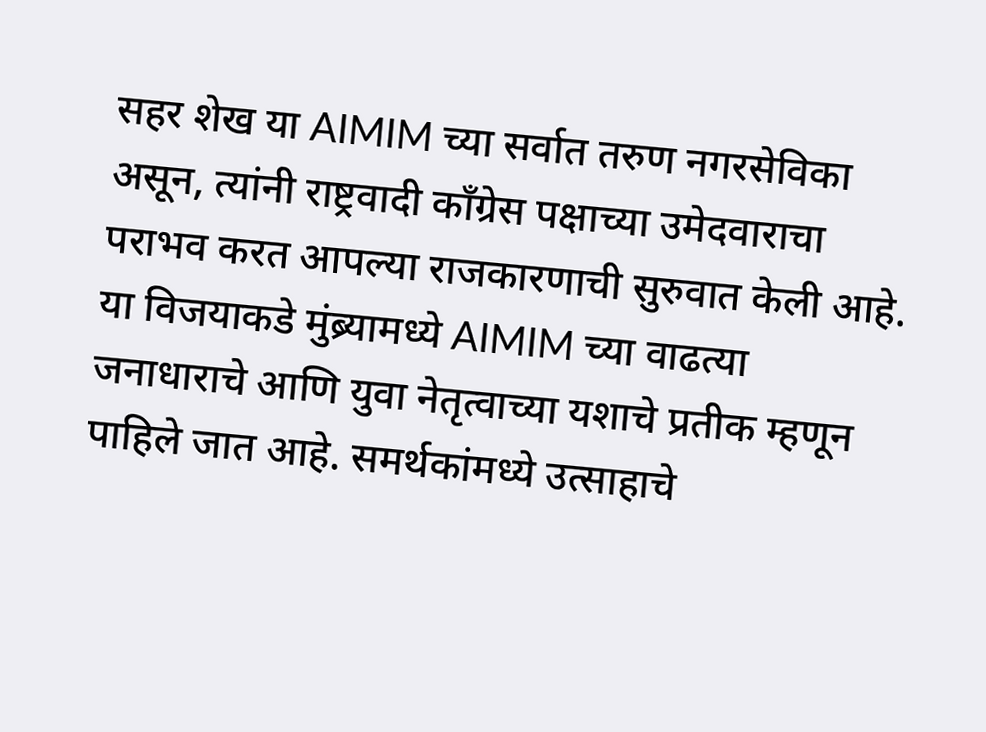सहर शेख या AIMIM च्या सर्वात तरुण नगरसेविका असून, त्यांनी राष्ट्रवादी काँग्रेस पक्षाच्या उमेदवाराचा पराभव करत आपल्या राजकारणाची सुरुवात केली आहे. या विजयाकडे मुंब्र्यामध्ये AIMIM च्या वाढत्या जनाधाराचे आणि युवा नेतृत्वाच्या यशाचे प्रतीक म्हणून पाहिले जात आहे. समर्थकांमध्ये उत्साहाचे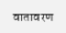वातावरण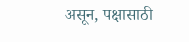असून, पक्षासाठी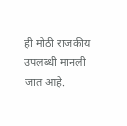ही मोठी राजकीय उपलब्धी मानली जात आहे.